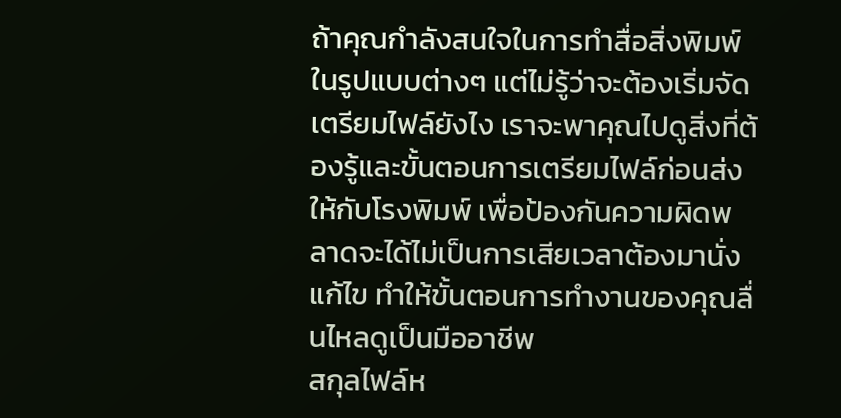ถ้าคุณกำลังสนใจในการทำสื่อสิ่งพิมพ์ในรูปแบบต่างๆ แต่ไม่รู้ว่าจะต้องเริ่มจัดเตรียมไฟล์ยังไง เราจะพาคุณไปดูสิ่งที่ต้องรู้และขั้นตอนการเตรียมไฟล์ก่อนส่งให้กับโรงพิมพ์ เพื่อป้องกันความผิดพลาดจะได้ไม่เป็นการเสียเวลาต้องมานั่งแก้ไข ทำให้ขั้นตอนการทำงานของคุณลื่นไหลดูเป็นมืออาชีพ
สกุลไฟล์ห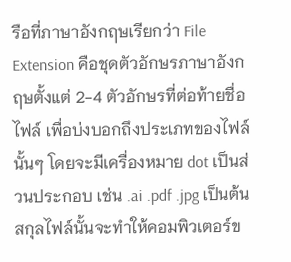รือที่ภาษาอังกฤษเรียกว่า File Extension คือชุดตัวอักษรภาษาอังกฤษตั้งแต่ 2-4 ตัวอักษรที่ต่อท้ายชื่อไฟล์ เพื่อบ่งบอกถึงประเภทของไฟล์นั้นๆ โดยจะมีเครื่องหมาย dot เป็นส่วนประกอบ เช่น .ai .pdf .jpg เป็นต้น สกุลไฟล์นั้นจะทำให้คอมพิวเตอร์ข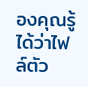องคุณรู้ได้ว่าไฟล์ตัว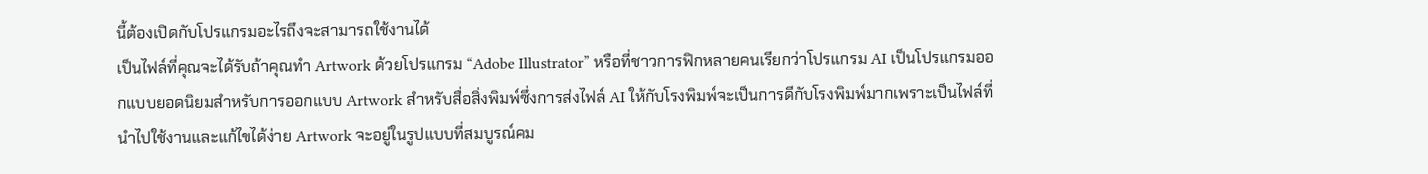นี้ต้องเปิดกับโปรแกรมอะไรถึงจะสามารถใช้งานได้
เป็นไฟล์ที่คุณจะได้รับถ้าคุณทำ Artwork ด้วยโปรแกรม “Adobe Illustrator” หรือที่ชาวการฟิกหลายคนเรียกว่าโปรแกรม AI เป็นโปรแกรมออกแบบยอดนิยมสำหรับการออกแบบ Artwork สำหรับสื่อสิ่งพิมพ์ซึ่งการส่งไฟล์ AI ให้กับโรงพิมพ์จะเป็นการดีกับโรงพิมพ์มากเพราะเป็นไฟล์ที่ นำไปใช้งานและแก้ไขได้ง่าย Artwork จะอยู่ในรูปแบบที่สมบูรณ์คม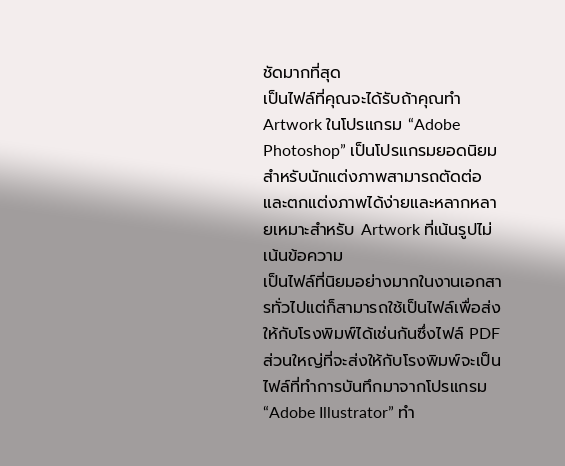ชัดมากที่สุด
เป็นไฟล์ที่คุณจะได้รับถ้าคุณทำ Artwork ในโปรแกรม “Adobe Photoshop” เป็นโปรแกรมยอดนิยมสำหรับนักแต่งภาพสามารถตัดต่อ และตกแต่งภาพได้ง่ายและหลากหลายเหมาะสำหรับ Artwork ที่เน้นรูปไม่เน้นข้อความ
เป็นไฟล์ที่นิยมอย่างมากในงานเอกสารทั่วไปแต่ก็สามารถใช้เป็นไฟล์เพื่อส่งให้กับโรงพิมพ์ได้เช่นกันซึ่งไฟล์ PDF ส่วนใหญ่ที่จะส่งให้กับโรงพิมพ์จะเป็นไฟล์ที่ทำการบันทึกมาจากโปรแกรม “Adobe Illustrator” ทำ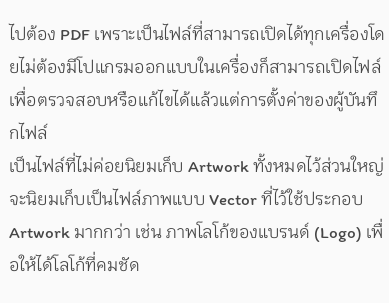ไปต้อง PDF เพราะเป็นไฟล์ที่สามารถเปิดได้ทุกเครื่องโดยไม่ต้องมีโปแกรมออกแบบในเครื่องก็สามารถเปิดไฟล์เพื่อตรวจสอบหรือแก้ไขได้แล้วแต่การตั้งค่าของผู้บันทึกไฟล์
เป็นไฟล์ที่ไม่ค่อยนิยมเก็บ Artwork ทั้งหมดไว้ส่วนใหญ่จะนิยมเก็บเป็นไฟล์ภาพแบบ Vector ที่ไว้ใช้ประกอบ Artwork มากกว่า เช่น ภาพโลโก้ของแบรนด์ (Logo) เพื่อให้ได้โลโก้ที่คมชัด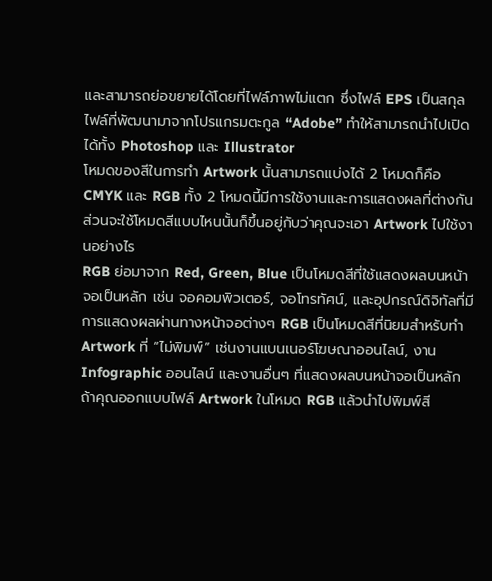และสามารถย่อขยายได้โดยที่ไฟล์ภาพไม่แตก ซึ่งไฟล์ EPS เป็นสกุลไฟล์ที่พัฒนามาจากโปรแกรมตะกูล “Adobe” ทำให้สามารถนำไปเปิดได้ทั้ง Photoshop และ Illustrator
โหมดของสีในการทำ Artwork นั้นสามารถแบ่งได้ 2 โหมดก็คือ CMYK และ RGB ทั้ง 2 โหมดนี้มีการใช้งานและการแสดงผลที่ต่างกัน ส่วนจะใช้โหมดสีแบบไหนนั้นก็ขึ้นอยู่กับว่าคุณจะเอา Artwork ไปใช้งานอย่างไร
RGB ย่อมาจาก Red, Green, Blue เป็นโหมดสีที่ใช้แสดงผลบนหน้าจอเป็นหลัก เช่น จอคอมพิวเตอร์, จอโทรทัศน์, และอุปกรณ์ดิจิทัลที่มีการแสดงผลผ่านทางหน้าจอต่างๆ RGB เป็นโหมดสีที่นิยมสำหรับทำ Artwork ที่ “ไม่พิมพ์” เช่นงานแบนเนอร์โฆษณาออนไลน์, งาน Infographic ออนไลน์ และงานอื่นๆ ที่แสดงผลบนหน้าจอเป็นหลัก ถ้าคุณออกแบบไฟล์ Artwork ในโหมด RGB แล้วนำไปพิมพ์สี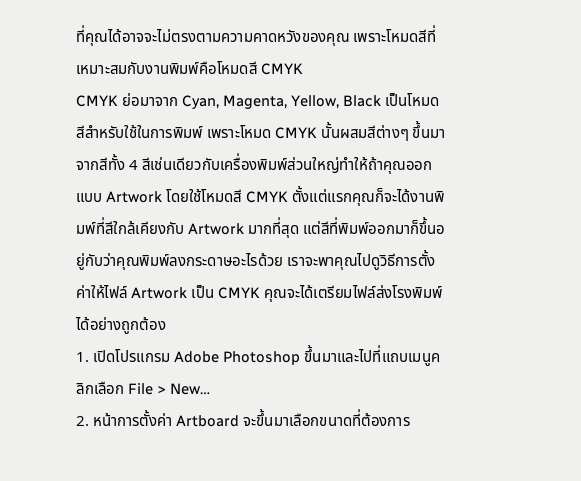ที่คุณได้อาจจะไม่ตรงตามความคาดหวังของคุณ เพราะโหมดสีที่เหมาะสมกับงานพิมพ์คือโหมดสี CMYK
CMYK ย่อมาจาก Cyan, Magenta, Yellow, Black เป็นโหมดสีสำหรับใช้ในการพิมพ์ เพราะโหมด CMYK นั้นผสมสีต่างๆ ขึ้นมาจากสีทั้ง 4 สีเช่นเดียวกับเครื่องพิมพ์ส่วนใหญ่ทำให้ถ้าคุณออกแบบ Artwork โดยใช้โหมดสี CMYK ตั้งแต่แรกคุณก็จะได้งานพิมพ์ที่สีใกล้เคียงกับ Artwork มากที่สุด แต่สีที่พิมพ์ออกมาก็ขึ้นอยู่กับว่าคุณพิมพ์ลงกระดาษอะไรด้วย เราจะพาคุณไปดูวิธีการตั้งค่าให้ไฟล์ Artwork เป็น CMYK คุณจะได้เตรียมไฟล์ส่งโรงพิมพ์ได้อย่างถูกต้อง
1. เปิดโปรแกรม Adobe Photoshop ขึ้นมาและไปที่แถบเมนูคลิกเลือก File > New…
2. หน้าการตั้งค่า Artboard จะขึ้นมาเลือกขนาดที่ต้องการ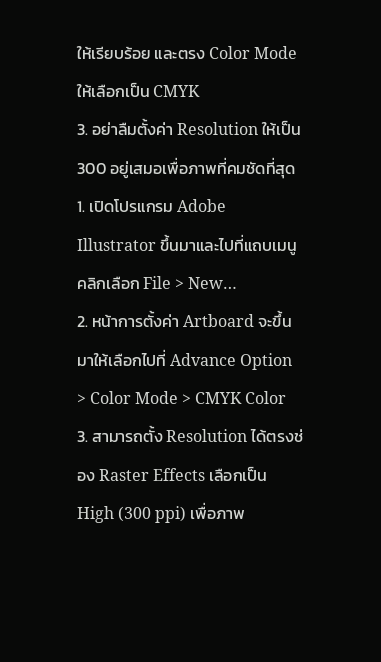ให้เรียบร้อย และตรง Color Mode ให้เลือกเป็น CMYK
3. อย่าลืมตั้งค่า Resolution ให้เป็น 300 อยู่เสมอเพื่อภาพที่คมชัดที่สุด
1. เปิดโปรแกรม Adobe Illustrator ขึ้นมาและไปที่แถบเมนูคลิกเลือก File > New…
2. หน้าการตั้งค่า Artboard จะขึ้นมาให้เลือกไปที่ Advance Option > Color Mode > CMYK Color
3. สามารถตั้ง Resolution ได้ตรงช่อง Raster Effects เลือกเป็น High (300 ppi) เพื่อภาพ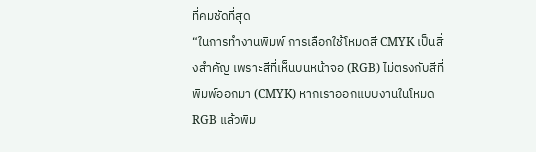ที่คมชัดที่สุด
“ในการทำงานพิมพ์ การเลือกใช้โหมดสี CMYK เป็นสิ่งสำคัญ เพราะสีที่เห็นบนหน้าจอ (RGB) ไม่ตรงกับสีที่พิมพ์ออกมา (CMYK) หากเราออกแบบงานในโหมด RGB แล้วพิม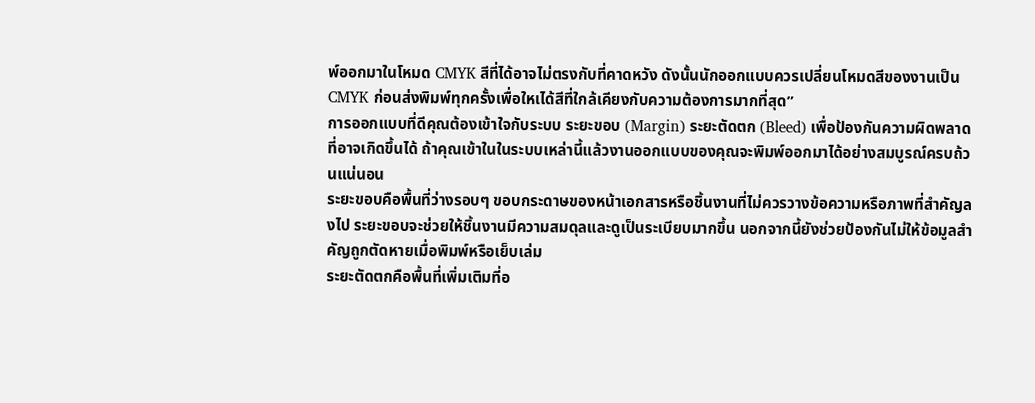พ์ออกมาในโหมด CMYK สีที่ได้อาจไม่ตรงกับที่คาดหวัง ดังนั้นนักออกแบบควรเปลี่ยนโหมดสีของงานเป็น CMYK ก่อนส่งพิมพ์ทุกครั้งเพื่อใหเได้สีที่ใกล้เคียงกับความต้องการมากที่สุด”
การออกแบบที่ดีคุณต้องเข้าใจกับระบบ ระยะขอบ (Margin) ระยะตัดตก (Bleed) เพื่อป้องกันความผิดพลาดที่อาจเกิดขึ้นได้ ถ้าคุณเข้าในในระบบเหล่านี้แล้วงานออกแบบของคุณจะพิมพ์ออกมาได้อย่างสมบูรณ์ครบถ้วนแน่นอน
ระยะขอบคือพื้นที่ว่างรอบๆ ขอบกระดาษของหน้าเอกสารหรือชิ้นงานที่ไม่ควรวางข้อความหรือภาพที่สำคัญลงไป ระยะขอบจะช่วยให้ชิ้นงานมีความสมดุลและดูเป็นระเบียบมากขึ้น นอกจากนี้ยังช่วยป้องกันไม่ให้ข้อมูลสำคัญถูกตัดหายเมื่อพิมพ์หรือเย็บเล่ม
ระยะตัดตกคือพื้นที่เพิ่มเติมที่อ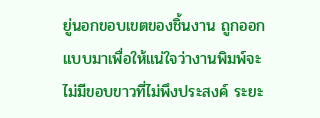ยู่นอกขอบเขตของชิ้นงาน ถูกออกแบบมาเพื่อให้แน่ใจว่างานพิมพ์จะไม่มีขอบขาวที่ไม่พึงประสงค์ ระยะ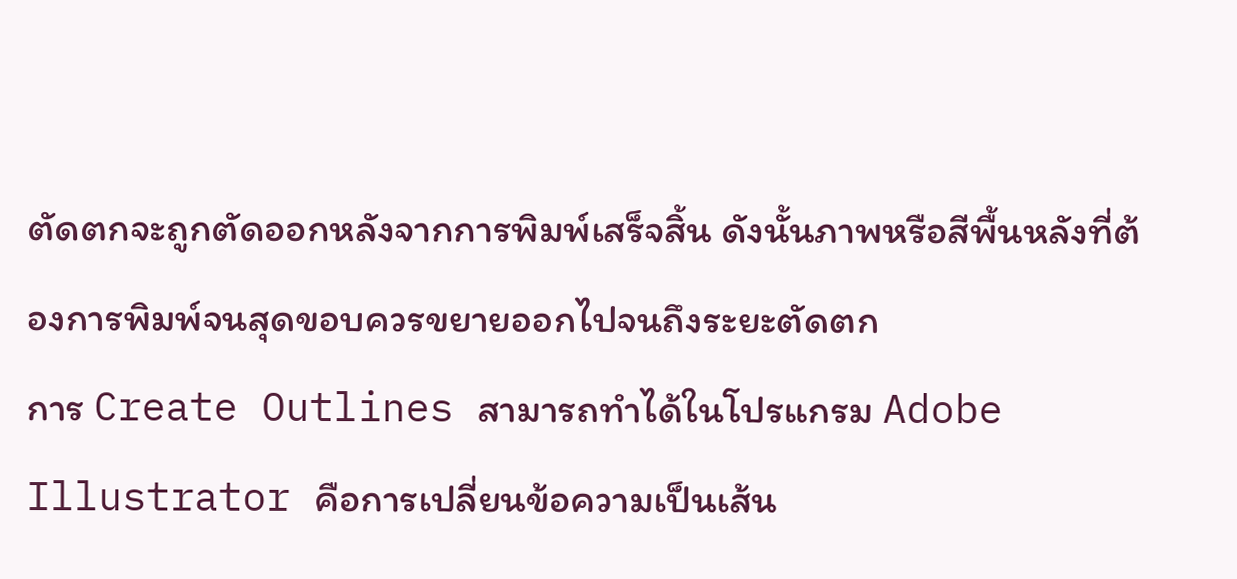ตัดตกจะถูกตัดออกหลังจากการพิมพ์เสร็จสิ้น ดังนั้นภาพหรือสีพื้นหลังที่ต้องการพิมพ์จนสุดขอบควรขยายออกไปจนถึงระยะตัดตก
การ Create Outlines สามารถทำได้ในโปรแกรม Adobe Illustrator คือการเปลี่ยนข้อความเป็นเส้น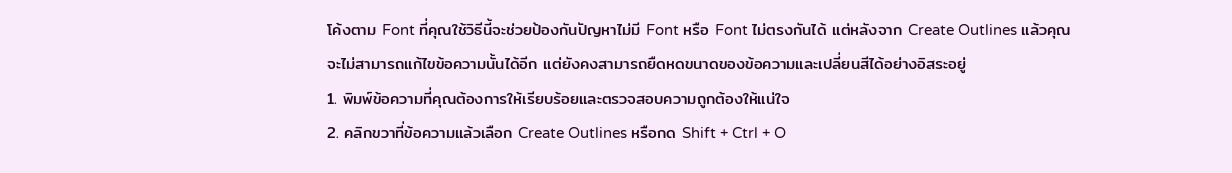โค้งตาม Font ที่คุณใช้วิธีนี้จะช่วยป้องกันปัญหาไม่มี Font หรือ Font ไม่ตรงกันได้ แต่หลังจาก Create Outlines แล้วคุณจะไม่สามารถแก้ไขข้อความนั้นได้อีก แต่ยังคงสามารถยืดหดขนาดของข้อความและเปลี่ยนสีได้อย่างอิสระอยู่
1. พิมพ์ข้อความที่คุณต้องการให้เรียบร้อยและตรวจสอบความถูกต้องให้แน่ใจ
2. คลิกขวาที่ข้อความแล้วเลือก Create Outlines หรือกด Shift + Ctrl + O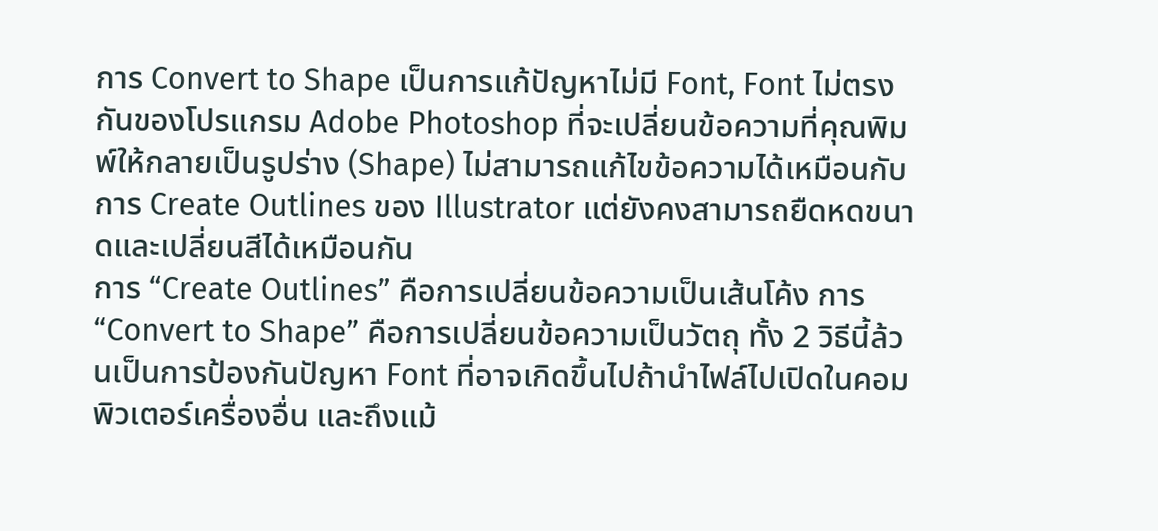การ Convert to Shape เป็นการแก้ปัญหาไม่มี Font, Font ไม่ตรงกันของโปรแกรม Adobe Photoshop ที่จะเปลี่ยนข้อความที่คุณพิมพ์ให้กลายเป็นรูปร่าง (Shape) ไม่สามารถแก้ไขข้อความได้เหมือนกับการ Create Outlines ของ Illustrator แต่ยังคงสามารถยืดหดขนาดและเปลี่ยนสีได้เหมือนกัน
การ “Create Outlines” คือการเปลี่ยนข้อความเป็นเส้นโค้ง การ “Convert to Shape” คือการเปลี่ยนข้อความเป็นวัตถุ ทั้ง 2 วิธีนี้ล้วนเป็นการป้องกันปัญหา Font ที่อาจเกิดขึ้นไปถ้านำไฟล์ไปเปิดในคอมพิวเตอร์เครื่องอื่น และถึงแม้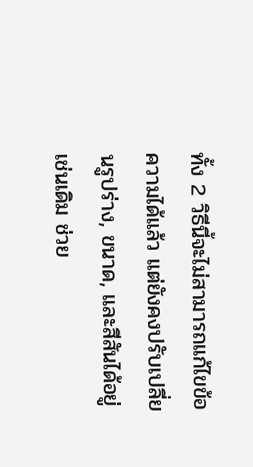ทั้ง 2 วิธีนี้จะไม่สามารถแก้ไขข้อความได้แล้ว แต่ยังคงปรับเปลี่ยนรูปร่าง, ขนาด, และสีสันได้อยู่เช่นเดิม ช่วย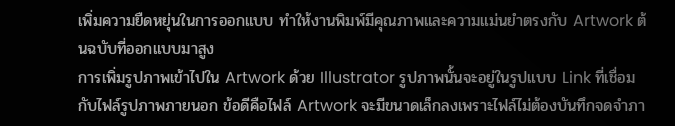เพิ่มความยืดหยุ่นในการออกแบบ ทำให้งานพิมพ์มีคุณภาพและความแม่นยำตรงกับ Artwork ต้นฉบับที่ออกแบบมาสูง
การเพิ่มรูปภาพเข้าไปใน Artwork ด้วย Illustrator รูปภาพนั้นจะอยู่ในรูปแบบ Link ที่เชื่อมกับไฟล์รูปภาพภายนอก ข้อดีคือไฟล์ Artwork จะมีขนาดเล็กลงเพราะไฟล์ไม่ต้องบันทึกจดจำภา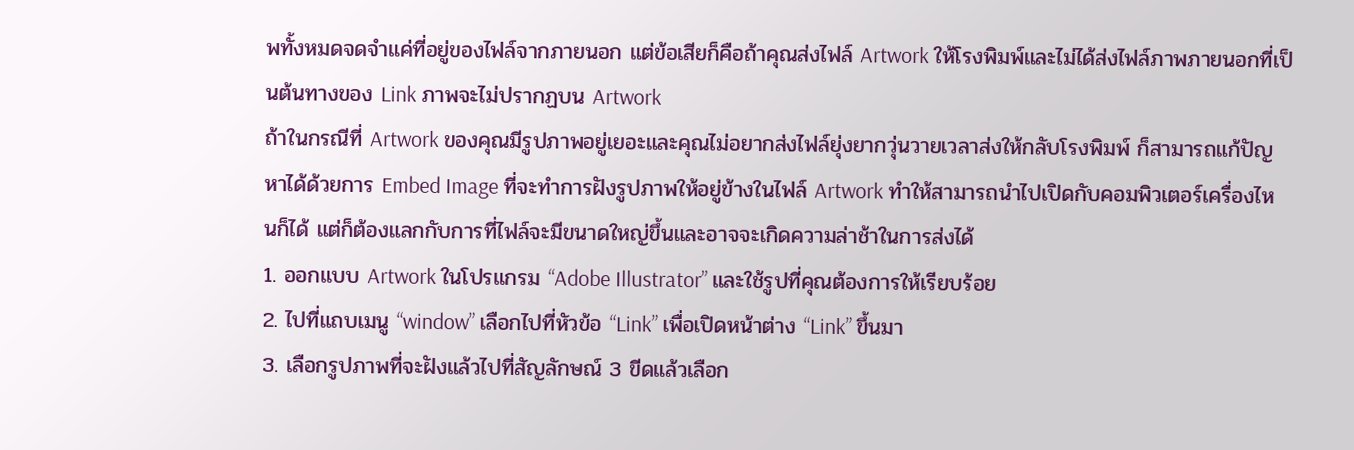พทั้งหมดจดจำแค่ที่อยู่ของไฟล์จากภายนอก แต่ข้อเสียก็คือถ้าคุณส่งไฟล์ Artwork ให้โรงพิมพ์และไม่ได้ส่งไฟล์ภาพภายนอกที่เป็นต้นทางของ Link ภาพจะไม่ปรากฏบน Artwork
ถ้าในกรณีที่ Artwork ของคุณมีรูปภาพอยู่เยอะและคุณไม่อยากส่งไฟล์ยุ่งยากวุ่นวายเวลาส่งให้กลับโรงพิมพ์ ก็สามารถแก้ปัญหาได้ด้วยการ Embed Image ที่จะทำการฝังรูปภาพให้อยู่ข้างในไฟล์ Artwork ทำให้สามารถนำไปเปิดกับคอมพิวเตอร์เครื่องไหนก็ได้ แต่ก็ต้องแลกกับการที่ไฟล์จะมีขนาดใหญ่ขึ้นและอาจจะเกิดความล่าช้าในการส่งได้
1. ออกแบบ Artwork ในโปรแกรม “Adobe Illustrator” และใช้รูปที่คุณต้องการให้เรียบร้อย
2. ไปที่แถบเมนู “window” เลือกไปที่หัวข้อ “Link” เพื่อเปิดหน้าต่าง “Link” ขึ้นมา
3. เลือกรูปภาพที่จะฝังแล้วไปที่สัญลักษณ์ 3 ขีดแล้วเลือก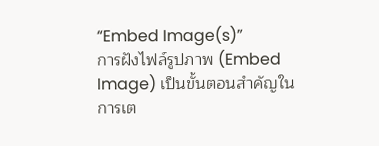“Embed Image(s)”
การฝังไฟล์รูปภาพ (Embed Image) เป็นขั้นตอนสำคัญในการเต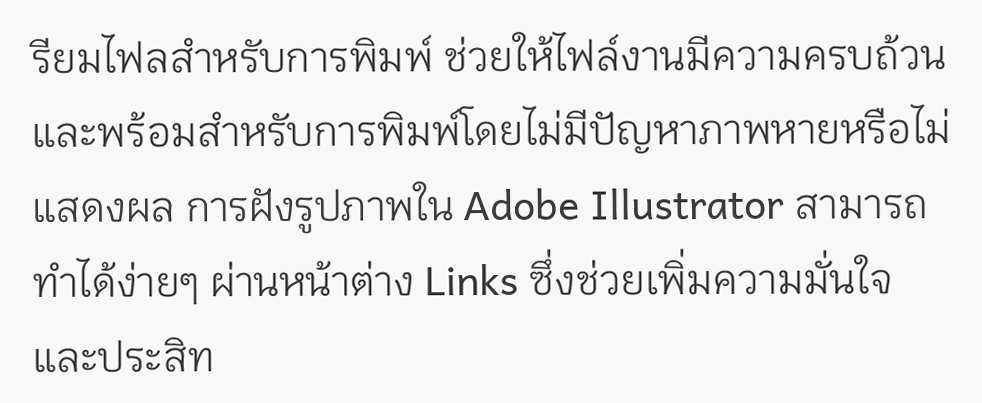รียมไฟลสำหรับการพิมพ์ ช่วยให้ไฟล์งานมีความครบถ้วนและพร้อมสำหรับการพิมพ์โดยไม่มีปัญหาภาพหายหรือไม่แสดงผล การฝังรูปภาพใน Adobe Illustrator สามารถทำได้ง่ายๆ ผ่านหน้าต่าง Links ซึ่งช่วยเพิ่มความมั่นใจและประสิท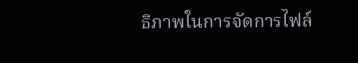ธิภาพในการจัดการไฟล์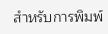สำหรับการพิมพ์